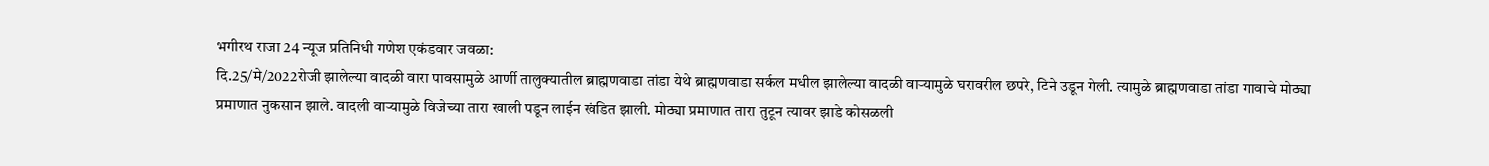भगीरथ राजा 24 न्यूज प्रतिनिधी गणेश एकंडवार जवळा:
दि.25/मे/2022रोजी झालेल्या वादळी वारा पावसामुळे आर्णी तालुक्यातील ब्राह्मणवाडा तांडा येथे ब्राह्मणवाडा सर्कल मधील झालेल्या वादळी वाऱ्यामुळे घरावरील छपरे, टिने उडून गेली. त्यामुळे ब्राह्मणवाडा तांडा गावाचे मोठ्या प्रमाणात नुकसान झाले. वादली वाऱ्यामुळे विजेच्या तारा खाली पडून लाईन खंडित झाली. मोठ्या प्रमाणात तारा तुटून त्यावर झाडे कोसळली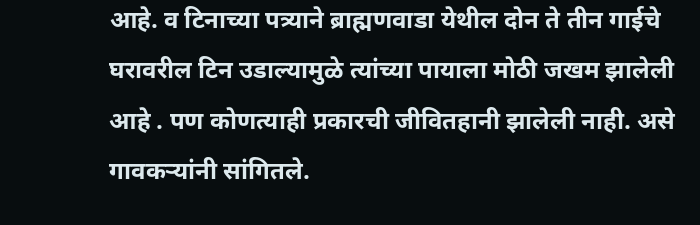आहे. व टिनाच्या पत्र्याने ब्राह्मणवाडा येथील दोन ते तीन गाईचे घरावरील टिन उडाल्यामुळे त्यांच्या पायाला मोठी जखम झालेली आहे . पण कोणत्याही प्रकारची जीवितहानी झालेली नाही. असे गावकऱ्यांनी सांगितले.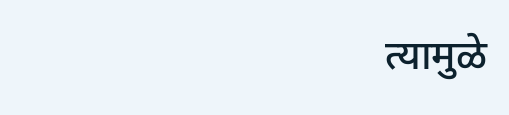त्यामुळे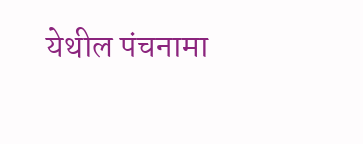येथील पंचनामा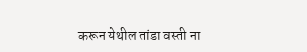करून येथील तांडा वस्ती ना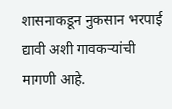शासनाकडून नुकसान भरपाई द्यावी अशी गावकऱ्यांची मागणी आहे.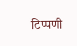टिप्पणी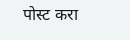पोस्ट करा